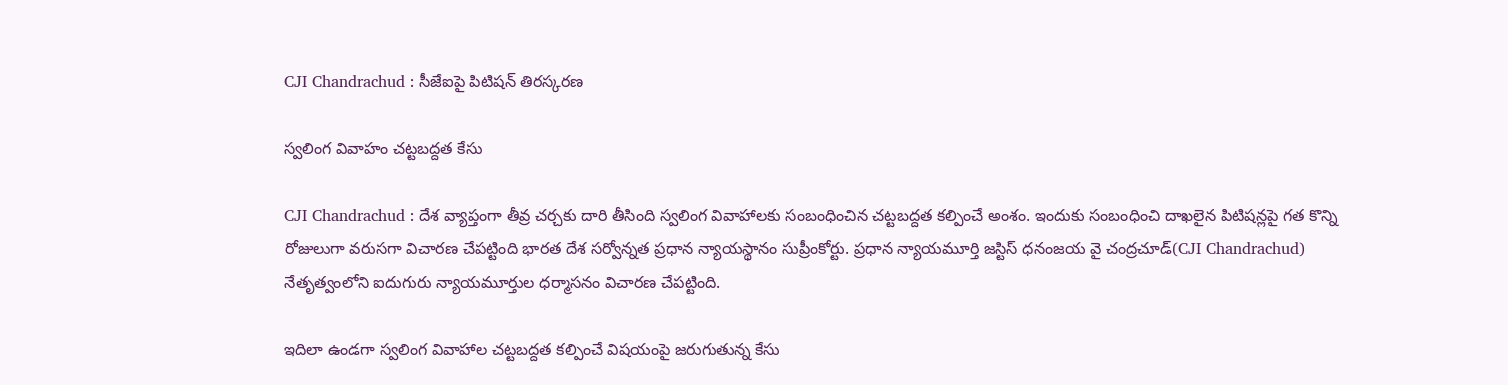CJI Chandrachud : సీజేఐపై పిటిష‌న్ తిర‌స్క‌ర‌ణ

స్వ‌లింగ వివాహం చ‌ట్ట‌బ‌ద్ద‌త కేసు

CJI Chandrachud : దేశ వ్యాప్తంగా తీవ్ర చ‌ర్చ‌కు దారి తీసింది స్వ‌లింగ వివాహాలకు సంబంధించిన చ‌ట్ట‌బ‌ద్ద‌త క‌ల్పించే అంశం. ఇందుకు సంబంధించి దాఖ‌లైన పిటిష‌న్ల‌పై గ‌త కొన్ని రోజులుగా వ‌రుస‌గా విచార‌ణ చేప‌ట్టింది భార‌త దేశ స‌ర్వోన్న‌త ప్ర‌ధాన న్యాయ‌స్థానం సుప్రీంకోర్టు. ప్ర‌ధాన న్యాయ‌మూర్తి జస్టిస్ ధ‌నంజ‌య వై చంద్ర‌చూడ్(CJI Chandrachud)  నేతృత్వంలోని ఐదుగురు న్యాయ‌మూర్తుల ధ‌ర్మాస‌నం విచార‌ణ చేప‌ట్టింది.

ఇదిలా ఉండ‌గా స్వలింగ వివాహాల చ‌ట్ట‌బ‌ద్ద‌త క‌ల్పించే విష‌యంపై జ‌రుగుతున్న కేసు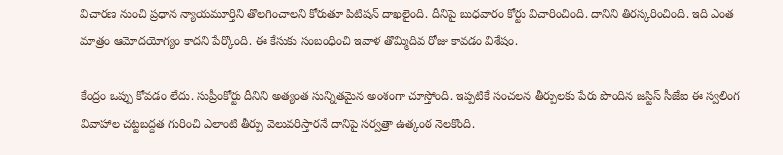విచార‌ణ నుంచి ప్ర‌ధాన న్యాయ‌మూర్తిని తొల‌గించాల‌ని కోరుతూ పిటిష‌న్ దాఖ‌లైంది. దీనిపై బుధ‌వారం కోర్టు విచారించింది. దానిని తిర‌స్క‌రించింది. ఇది ఎంత మాత్రం ఆమోద‌యోగ్యం కాద‌ని పేర్కొంది. ఈ కేసుకు సంబంధించి ఇవాళ తొమ్మిదివ రోజు కావ‌డం విశేషం.

కేంద్రం ఒప్పు కోవ‌డం లేదు. సుప్రీంకోర్టు దీనిని అత్యంత సున్నిత‌మైన అంశంగా చూస్తోంది. ఇప్ప‌టికే సంచ‌ల‌న తీర్పుల‌కు పేరు పొందిన జ‌స్టిస్ సీజేఐ ఈ స్వ‌లింగ వివాహాల చ‌ట్ట‌బ‌ద్ద‌త గురించి ఎలాంటి తీర్పు వెలువ‌రిస్తార‌నే దానిపై స‌ర్వ‌త్రా ఉత్కంఠ నెల‌కొంది.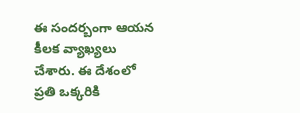ఈ సంద‌ర్బంగా ఆయ‌న కీల‌క వ్యాఖ్య‌లు చేశారు. ఈ దేశంలో ప్ర‌తి ఒక్క‌రికి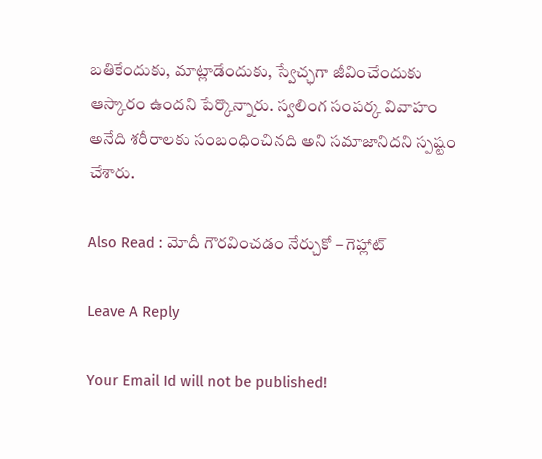బ‌తికేందుకు, మాట్లాడేందుకు, స్వేచ్ఛ‌గా జీవించేందుకు ఆస్కారం ఉంద‌ని పేర్కొన్నారు. స్వ‌లింగ సంప‌ర్క వివాహం అనేది శ‌రీరాల‌కు సంబంధించిన‌ది అని స‌మాజానిద‌ని స్ప‌ష్టం చేశారు.

Also Read : మోదీ గౌర‌వించ‌డం నేర్చుకో – గెహ్లాట్

Leave A Reply

Your Email Id will not be published!